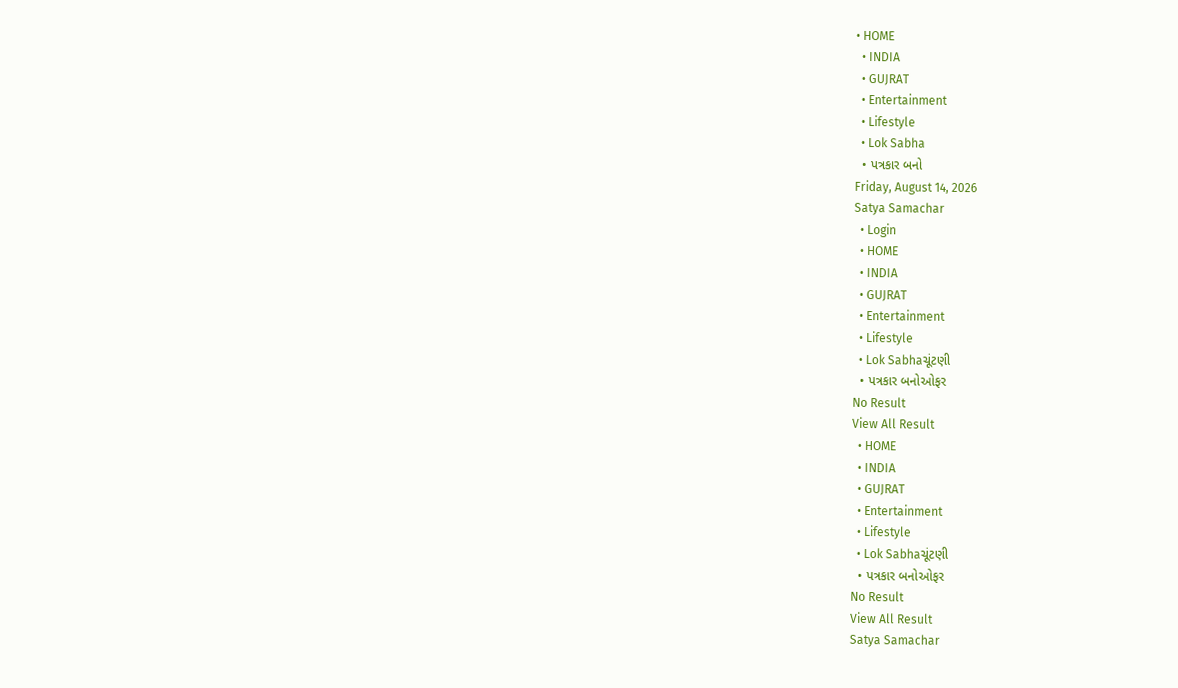• HOME
  • INDIA
  • GUJRAT
  • Entertainment
  • Lifestyle
  • Lok Sabha
  • પત્રકાર બનો
Friday, August 14, 2026
Satya Samachar
  • Login
  • HOME
  • INDIA
  • GUJRAT
  • Entertainment
  • Lifestyle
  • Lok Sabhaચૂંટણી
  • પત્રકાર બનોઓફર
No Result
View All Result
  • HOME
  • INDIA
  • GUJRAT
  • Entertainment
  • Lifestyle
  • Lok Sabhaચૂંટણી
  • પત્રકાર બનોઓફર
No Result
View All Result
Satya Samachar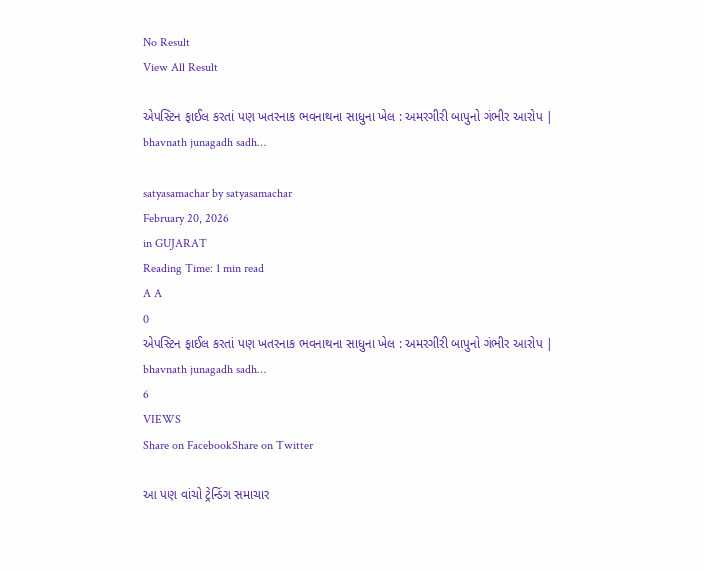No Result
View All Result

એપસ્ટિન ફાઈલ કરતાં પણ ખતરનાક ભવનાથના સાધુના ખેલ : અમરગીરી બાપુનો ગંભીર આરોપ | bhavnath junagadh sadh…

satyasamachar by satyasamachar
February 20, 2026
in GUJARAT
Reading Time: 1 min read
A A
0
એપસ્ટિન ફાઈલ કરતાં પણ ખતરનાક ભવનાથના સાધુના ખેલ : અમરગીરી બાપુનો ગંભીર આરોપ | bhavnath junagadh sadh…
6
VIEWS
Share on FacebookShare on Twitter

આ પણ વાંચો ટ્રેન્ડિંગ સમાચાર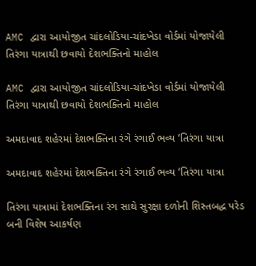AMC દ્વારા આયોજીત ચાંદલોડિયા-ચાંદખેડા વોર્ડમાં યોજાયેલી તિરંગા યાત્રાથી છવાયો દેશભક્તિનો માહોલ

AMC દ્વારા આયોજીત ચાંદલોડિયા-ચાંદખેડા વોર્ડમાં યોજાયેલી તિરંગા યાત્રાથી છવાયો દેશભક્તિનો માહોલ

અમદાવાદ શહેરમાં દેશભક્તિના રંગે રંગાઈ ભવ્ય ‘તિરંગા યાત્રા

અમદાવાદ શહેરમાં દેશભક્તિના રંગે રંગાઈ ભવ્ય ‘તિરંગા યાત્રા

તિરંગા યાત્રામાં દેશભક્તિના રંગ સાથે સુરક્ષા દળોની શિસ્તબદ્ધ પરેડ બની વિશેષ આકર્ષણ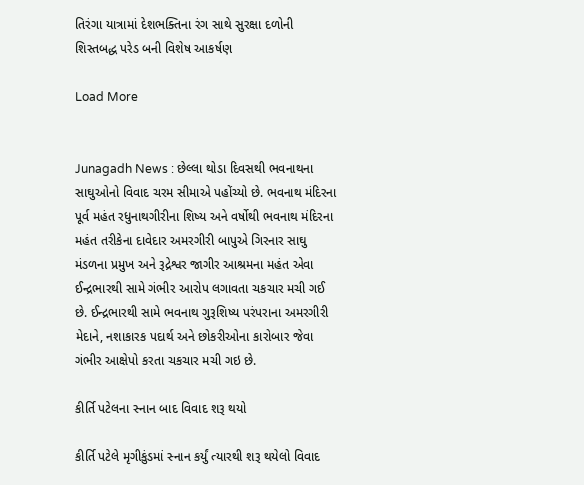તિરંગા યાત્રામાં દેશભક્તિના રંગ સાથે સુરક્ષા દળોની શિસ્તબદ્ધ પરેડ બની વિશેષ આકર્ષણ

Load More


Junagadh News : છેલ્લા થોડા દિવસથી ભવનાથના સાઘુઓનો વિવાદ ચરમ સીમાએ પહોંચ્યો છે. ભવનાથ મંદિરના પૂર્વ મહંત રધુનાથગીરીના શિષ્ય અને વર્ષોથી ભવનાથ મંદિરના મહંત તરીકેના દાવેદાર અમરગીરી બાપુએ ગિરનાર સાઘુ મંડળના પ્રમુખ અને રૂદ્રેશ્વર જાગીર આશ્રમના મહંત એવા ઈન્દ્રભારથી સામે ગંભીર આરોપ લગાવતા ચકચાર મચી ગઈ છે. ઈન્દ્રભારથી સામે ભવનાથ ગુરૂશિષ્ય પરંપરાના અમરગીરી મેદાને, નશાકારક પદાર્થ અને છોકરીઓના કારોબાર જેવા ગંભીર આક્ષેપો કરતા ચકચાર મચી ગઇ છે.

કીર્તિ પટેલના સ્નાન બાદ વિવાદ શરૂ થયો

કીર્તિ પટેલે મૃગીકુંડમાં સ્નાન કર્યું ત્યારથી શરૂ થયેલો વિવાદ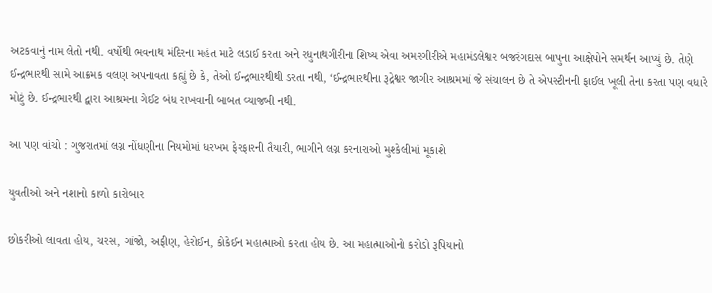અટકવાનું નામ લેતો નથી. વર્ષોથી ભવનાથ મંદિરના મહંત માટે લડાઈ કરતા અને રધુનાથગીરીના શિષ્ય એવા અમરગીરીએ મહામંડલેશ્વર બજરંગદાસ બાપુના આક્ષેપોને સમર્થન આપ્યું છે. તેણે ઈન્દ્રભારથી સામે આક્રમક વલણ અપનાવતા કહ્યું છે કે, તેઓ ઈન્દ્રભારથીથી ડરતા નથી, ‘ઈન્દ્રભારથીના રૂદ્રેશ્વર જાગીર આશ્રમમાં જે સંચાલન છે તે એપસ્ટીનની ફાઈલ ખૂલી તેના કરતા પણ વધારે મોટું છે. ઈન્દ્રભારથી દ્વારા આશ્રમના ગેઈટ બંધ રાખવાની બાબત વ્યાજબી નથી.

આ પણ વાંચો : ગુજરાતમાં લગ્ન નોંધણીના નિયમોમાં ધરખમ ફેરફારની તૈયારી, ભાગીને લગ્ન કરનારાઓ મુશ્કેલીમાં મૂકાશે

યુવતીઓ અને નશાનો કાળો કારોબાર

છોકરીઓ લાવતા હોય, ચરસ, ગાંજો, અફીણ, હેરોઈન, કોકેઈન મહાત્માઓ કરતા હોય છે. આ મહાત્માઓનો કરોડો રૂપિયાનો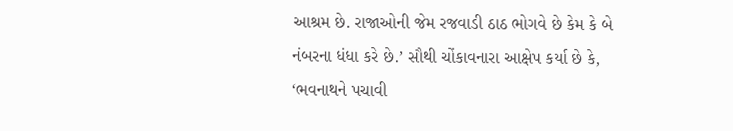આશ્રમ છે. રાજાઓની જેમ રજવાડી ઠાઠ ભોગવે છે કેમ કે બે નંબરના ધંધા કરે છે.’ સૌથી ચોંકાવનારા આક્ષેપ કર્યા છે કે, ‘ભવનાથને પચાવી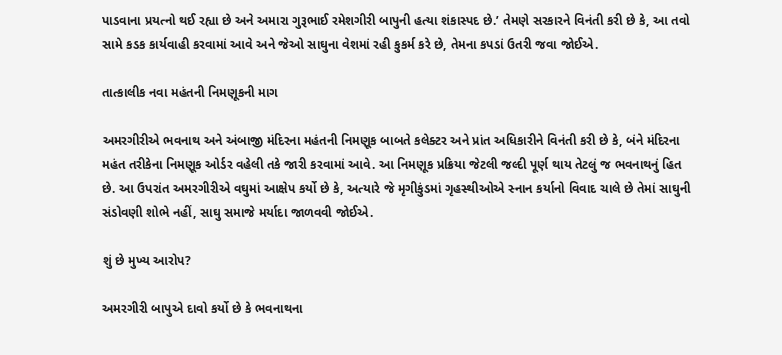પાડવાના પ્રયત્નો થઈ રહ્યા છે અને અમારા ગુરૂભાઈ રમેશગીરી બાપુની હત્યા શંકાસ્પદ છે.’ તેમણે સરકારને વિનંતી કરી છે કે, આ તવો સામે કડક કાર્યવાહી કરવામાં આવે અને જેઓ સાઘુના વેશમાં રહી કુકર્મ કરે છે, તેમના કપડાં ઉતરી જવા જોઈએ.

તાત્કાલીક નવા મહંતની નિમણૂકની માગ

અમરગીરીએ ભવનાથ અને અંબાજી મંદિરના મહંતની નિમણૂક બાબતે કલેક્ટર અને પ્રાંત અધિકારીને વિનંતી કરી છે કે, બંને મંદિરના મહંત તરીકેના નિમણૂક ઓર્ડર વહેલી તકે જારી કરવામાં આવે. આ નિમણૂક પ્રક્રિયા જેટલી જલ્દી પૂર્ણ થાય તેટલું જ ભવનાથનું હિત છે. આ ઉપરાંત અમરગીરીએ વઘુમાં આક્ષેપ કર્યો છે કે, અત્યારે જે મૃગીકુંડમાં ગૃહસ્થીઓએ સ્નાન કર્યાનો વિવાદ ચાલે છે તેમાં સાઘુની સંડોવણી શોભે નહીં, સાઘુ સમાજે મર્યાદા જાળવવી જોઈએ.

શું છે મુખ્ય આરોપ?

અમરગીરી બાપુએ દાવો કર્યો છે કે ભવનાથના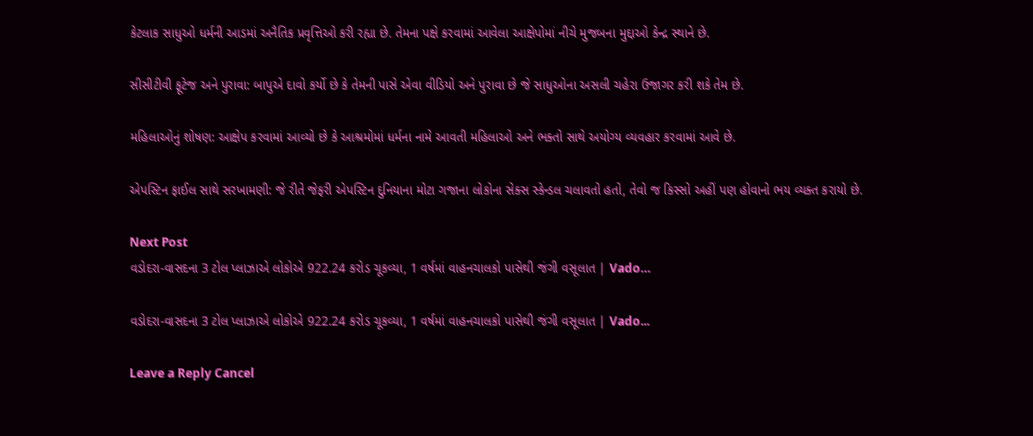કેટલાક સાધુઓ ધર્મની આડમાં અનૈતિક પ્રવૃત્તિઓ કરી રહ્યા છે. તેમના પક્ષે કરવામાં આવેલા આક્ષેપોમાં નીચે મુજબના મુદ્દાઓ કેન્દ્ર સ્થાને છે.

સીસીટીવી ફૂટેજ અને પુરાવા: બાપુએ દાવો કર્યો છે કે તેમની પાસે એવા વીડિયો અને પુરાવા છે જે સાધુઓના અસલી ચહેરા ઉજાગર કરી શકે તેમ છે.

મહિલાઓનું શોષણ: આક્ષેપ કરવામાં આવ્યો છે કે આશ્રમોમાં ધર્મના નામે આવતી મહિલાઓ અને ભક્તો સાથે અયોગ્ય વ્યવહાર કરવામાં આવે છે.

એપસ્ટિન ફાઈલ સાથે સરખામણી: જે રીતે જેફરી એપસ્ટિન દુનિયાના મોટા ગજાના લોકોના સેક્સ સ્કેન્ડલ ચલાવતો હતો, તેવો જ કિસ્સો અહીં પણ હોવાનો ભય વ્યક્ત કરાયો છે.

Next Post
વડોદરા-વાસદના 3 ટોલ પ્લાઝાએ લોકોએ 922.24 કરોડ ચૂકવ્યા, 1 વર્ષમાં વાહનચાલકો પાસેથી જંગી વસૂલાત | Vado…

વડોદરા-વાસદના 3 ટોલ પ્લાઝાએ લોકોએ 922.24 કરોડ ચૂકવ્યા, 1 વર્ષમાં વાહનચાલકો પાસેથી જંગી વસૂલાત | Vado...

Leave a Reply Cancel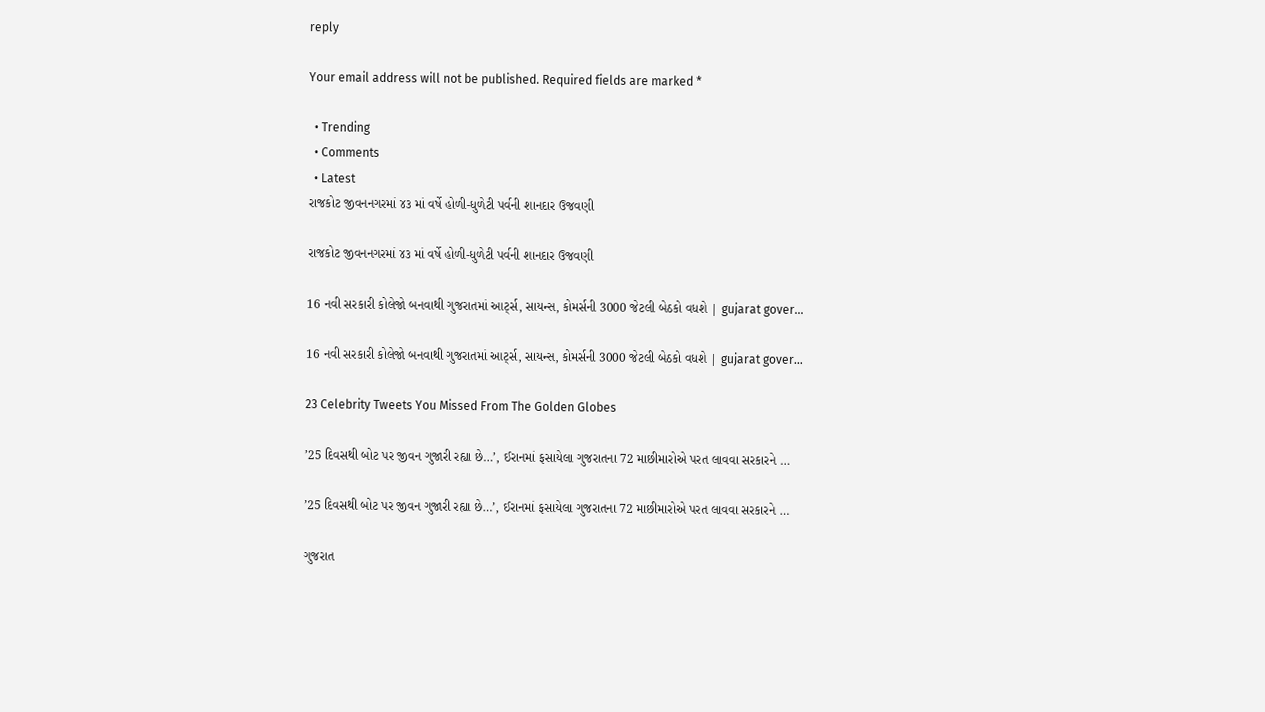reply

Your email address will not be published. Required fields are marked *

  • Trending
  • Comments
  • Latest
રાજકોટ જીવનનગરમાં ૪૩ માં વર્ષે હોળી-ધુળેટી પર્વની શાનદાર ઉજવણી

રાજકોટ જીવનનગરમાં ૪૩ માં વર્ષે હોળી-ધુળેટી પર્વની શાનદાર ઉજવણી

16 નવી સરકારી કોલેજો બનવાથી ગુજરાતમાં આર્ટ્સ, સાયન્સ, કોમર્સની 3000 જેટલી બેઠકો વધશે | gujarat gover…

16 નવી સરકારી કોલેજો બનવાથી ગુજરાતમાં આર્ટ્સ, સાયન્સ, કોમર્સની 3000 જેટલી બેઠકો વધશે | gujarat gover…

23 Celebrity Tweets You Missed From The Golden Globes

’25 દિવસથી બોટ પર જીવન ગુજારી રહ્યા છે…’, ઈરાનમાં ફસાયેલા ગુજરાતના 72 માછીમારોએ પરત લાવવા સરકારને …

’25 દિવસથી બોટ પર જીવન ગુજારી રહ્યા છે…’, ઈરાનમાં ફસાયેલા ગુજરાતના 72 માછીમારોએ પરત લાવવા સરકારને …

ગુજરાત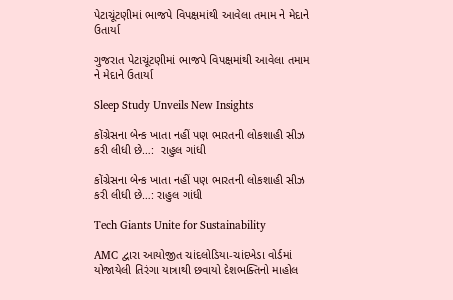પેટાચૂંટણીમાં ભાજપે વિપક્ષમાંથી આવેલા તમામ ને મેદાને ઉતાર્યા

ગુજરાત પેટાચૂંટણીમાં ભાજપે વિપક્ષમાંથી આવેલા તમામ ને મેદાને ઉતાર્યા

Sleep Study Unveils New Insights

કોંગ્રેસના બેન્ક ખાતા નહીં પણ ભારતની લોકશાહી સીઝ કરી લીધી છે…:  રાહુલ ગાંધી

કોંગ્રેસના બેન્ક ખાતા નહીં પણ ભારતની લોકશાહી સીઝ કરી લીધી છે…: રાહુલ ગાંધી

Tech Giants Unite for Sustainability

AMC દ્વારા આયોજીત ચાંદલોડિયા-ચાંદખેડા વોર્ડમાં યોજાયેલી તિરંગા યાત્રાથી છવાયો દેશભક્તિનો માહોલ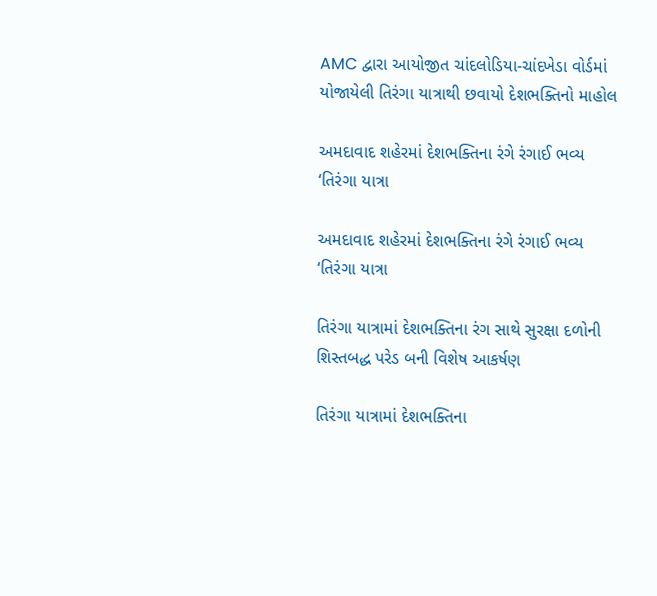AMC દ્વારા આયોજીત ચાંદલોડિયા-ચાંદખેડા વોર્ડમાં યોજાયેલી તિરંગા યાત્રાથી છવાયો દેશભક્તિનો માહોલ

અમદાવાદ શહેરમાં દેશભક્તિના રંગે રંગાઈ ભવ્ય ‘તિરંગા યાત્રા

અમદાવાદ શહેરમાં દેશભક્તિના રંગે રંગાઈ ભવ્ય ‘તિરંગા યાત્રા

તિરંગા યાત્રામાં દેશભક્તિના રંગ સાથે સુરક્ષા દળોની શિસ્તબદ્ધ પરેડ બની વિશેષ આકર્ષણ

તિરંગા યાત્રામાં દેશભક્તિના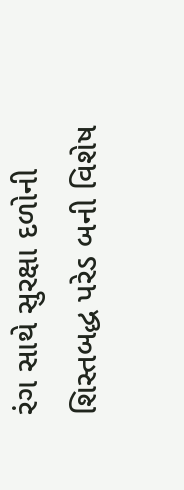રંગ સાથે સુરક્ષા દળોની શિસ્તબદ્ધ પરેડ બની વિશેષ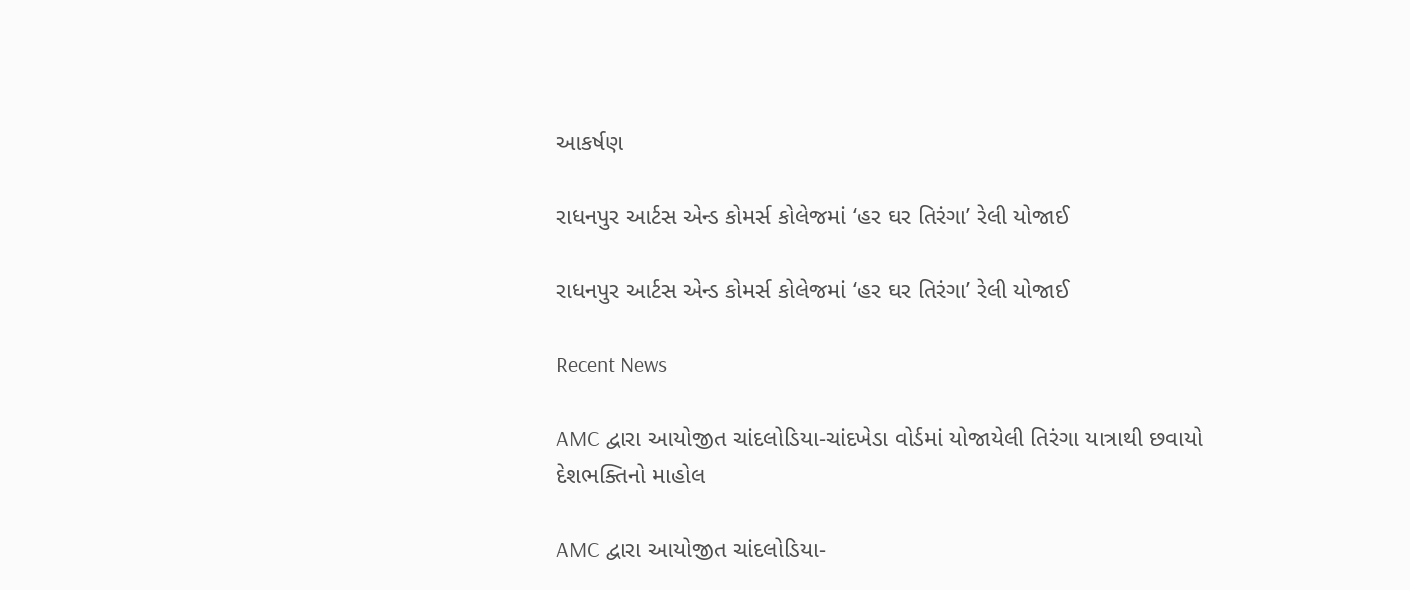આકર્ષણ

રાધનપુર આર્ટસ એન્ડ કોમર્સ કોલેજમાં ‘હર ઘર તિરંગા’ રેલી યોજાઈ

રાધનપુર આર્ટસ એન્ડ કોમર્સ કોલેજમાં ‘હર ઘર તિરંગા’ રેલી યોજાઈ

Recent News

AMC દ્વારા આયોજીત ચાંદલોડિયા-ચાંદખેડા વોર્ડમાં યોજાયેલી તિરંગા યાત્રાથી છવાયો દેશભક્તિનો માહોલ

AMC દ્વારા આયોજીત ચાંદલોડિયા-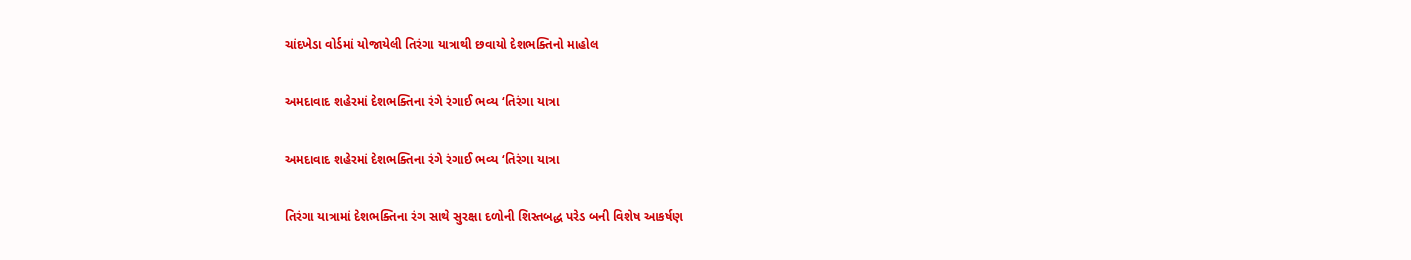ચાંદખેડા વોર્ડમાં યોજાયેલી તિરંગા યાત્રાથી છવાયો દેશભક્તિનો માહોલ

અમદાવાદ શહેરમાં દેશભક્તિના રંગે રંગાઈ ભવ્ય ‘તિરંગા યાત્રા

અમદાવાદ શહેરમાં દેશભક્તિના રંગે રંગાઈ ભવ્ય ‘તિરંગા યાત્રા

તિરંગા યાત્રામાં દેશભક્તિના રંગ સાથે સુરક્ષા દળોની શિસ્તબદ્ધ પરેડ બની વિશેષ આકર્ષણ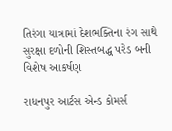તિરંગા યાત્રામાં દેશભક્તિના રંગ સાથે સુરક્ષા દળોની શિસ્તબદ્ધ પરેડ બની વિશેષ આકર્ષણ

રાધનપુર આર્ટસ એન્ડ કોમર્સ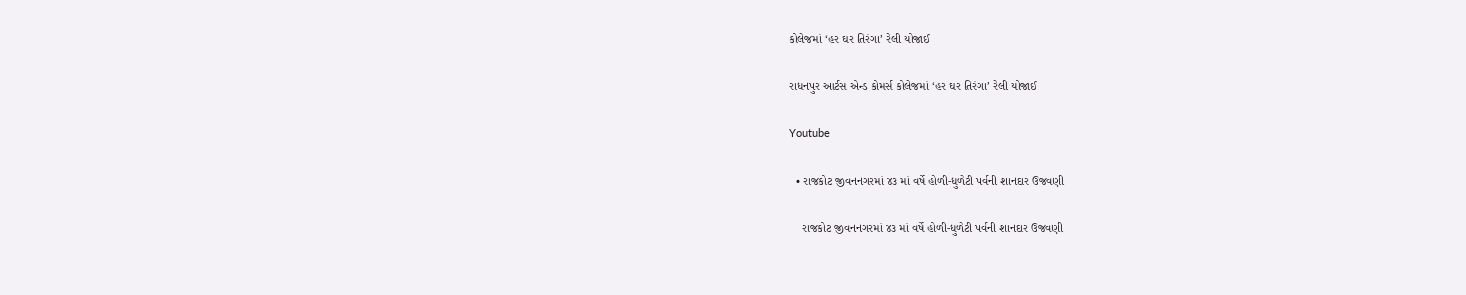કોલેજમાં ‘હર ઘર તિરંગા’ રેલી યોજાઈ

રાધનપુર આર્ટસ એન્ડ કોમર્સ કોલેજમાં ‘હર ઘર તિરંગા’ રેલી યોજાઈ

Youtube

  • રાજકોટ જીવનનગરમાં ૪૩ માં વર્ષે હોળી-ધુળેટી પર્વની શાનદાર ઉજવણી

    રાજકોટ જીવનનગરમાં ૪૩ માં વર્ષે હોળી-ધુળેટી પર્વની શાનદાર ઉજવણી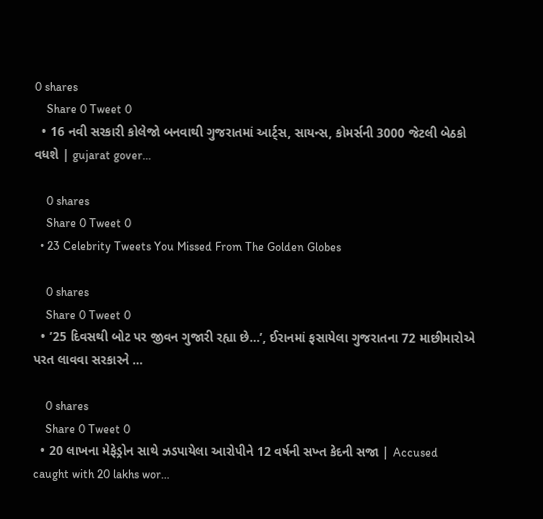0 shares
    Share 0 Tweet 0
  • 16 નવી સરકારી કોલેજો બનવાથી ગુજરાતમાં આર્ટ્સ, સાયન્સ, કોમર્સની 3000 જેટલી બેઠકો વધશે | gujarat gover…

    0 shares
    Share 0 Tweet 0
  • 23 Celebrity Tweets You Missed From The Golden Globes

    0 shares
    Share 0 Tweet 0
  • ’25 દિવસથી બોટ પર જીવન ગુજારી રહ્યા છે…’, ઈરાનમાં ફસાયેલા ગુજરાતના 72 માછીમારોએ પરત લાવવા સરકારને …

    0 shares
    Share 0 Tweet 0
  • 20 લાખના મેફેડ્રોન સાથે ઝડપાયેલા આરોપીને 12 વર્ષની સખ્ત કેદની સજા | Accused caught with 20 lakhs wor…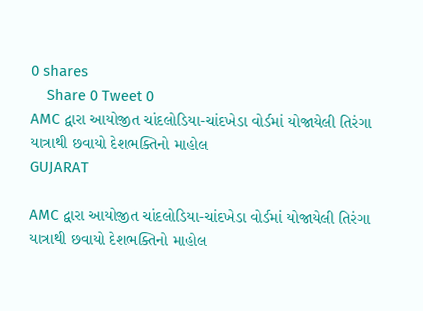0 shares
    Share 0 Tweet 0
AMC દ્વારા આયોજીત ચાંદલોડિયા-ચાંદખેડા વોર્ડમાં યોજાયેલી તિરંગા યાત્રાથી છવાયો દેશભક્તિનો માહોલ
GUJARAT

AMC દ્વારા આયોજીત ચાંદલોડિયા-ચાંદખેડા વોર્ડમાં યોજાયેલી તિરંગા યાત્રાથી છવાયો દેશભક્તિનો માહોલ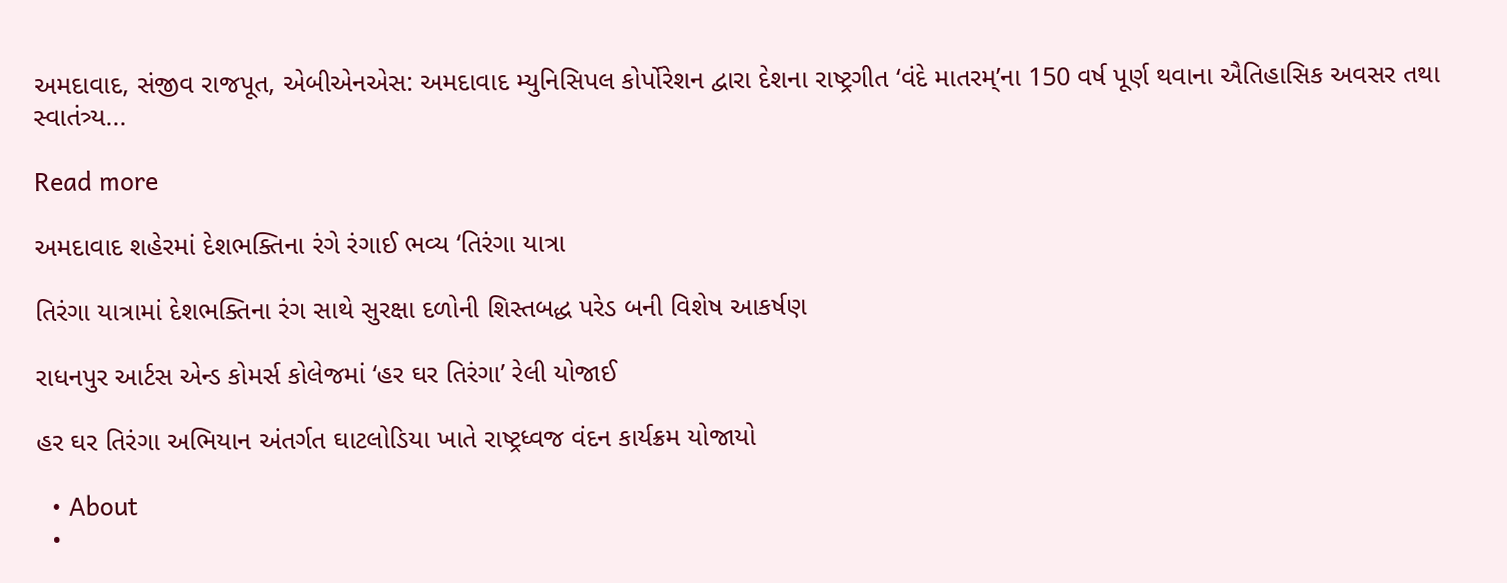અમદાવાદ, સંજીવ રાજપૂત, એબીએનએસ: અમદાવાદ મ્યુનિસિપલ કોર્પોરેશન દ્વારા દેશના રાષ્ટ્રગીત ‘વંદે માતરમ્’ના 150 વર્ષ પૂર્ણ થવાના ઐતિહાસિક અવસર તથા સ્વાતંત્ર્ય...

Read more

અમદાવાદ શહેરમાં દેશભક્તિના રંગે રંગાઈ ભવ્ય ‘તિરંગા યાત્રા

તિરંગા યાત્રામાં દેશભક્તિના રંગ સાથે સુરક્ષા દળોની શિસ્તબદ્ધ પરેડ બની વિશેષ આકર્ષણ

રાધનપુર આર્ટસ એન્ડ કોમર્સ કોલેજમાં ‘હર ઘર તિરંગા’ રેલી યોજાઈ

હર ઘર તિરંગા અભિયાન અંતર્ગત ઘાટલોડિયા ખાતે રાષ્ટ્રધ્વજ વંદન કાર્યક્રમ યોજાયો

  • About
  •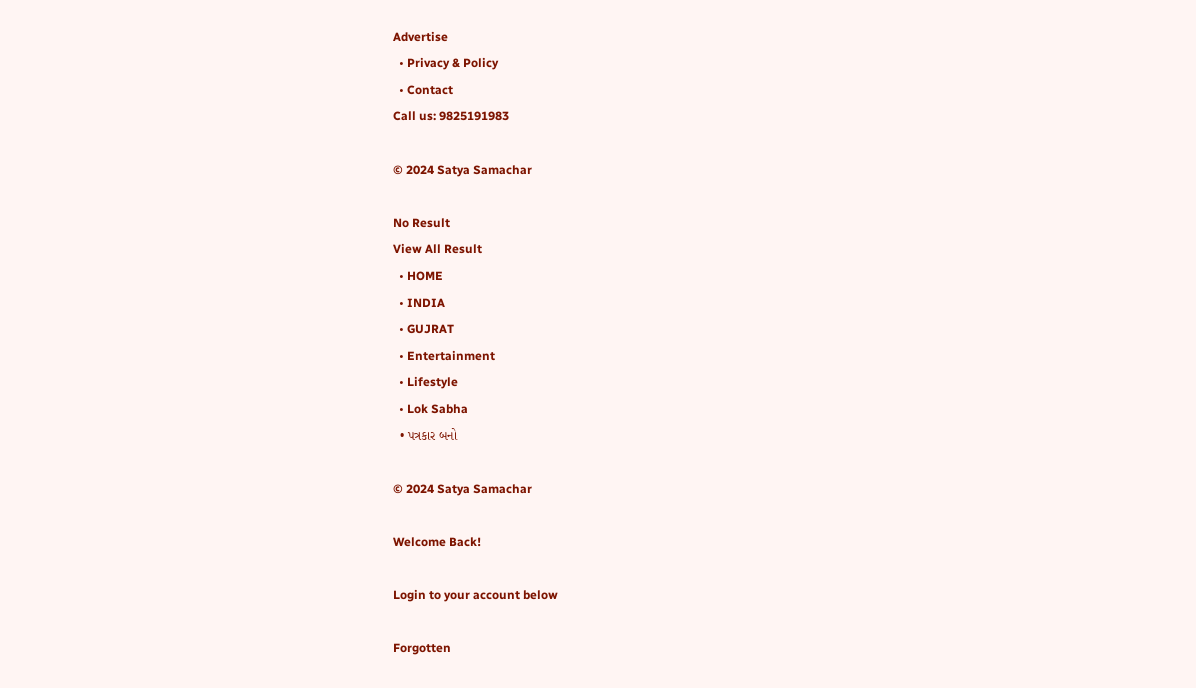Advertise
  • Privacy & Policy
  • Contact
Call us: 9825191983

© 2024 Satya Samachar

No Result
View All Result
  • HOME
  • INDIA
  • GUJRAT
  • Entertainment
  • Lifestyle
  • Lok Sabha
  • પત્રકાર બનો

© 2024 Satya Samachar

Welcome Back!

Login to your account below

Forgotten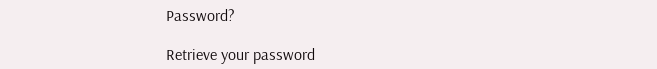Password?

Retrieve your password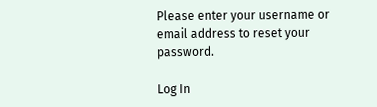Please enter your username or email address to reset your password.

Log In